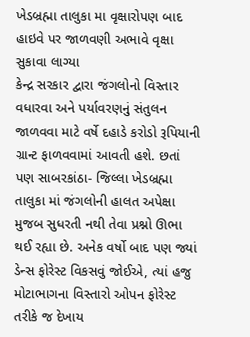ખેડબ્રહ્મા તાલુકા મા વૃક્ષારોપણ બાદ હાઇવે પર જાળવણી અભાવે વૃક્ષા સુકાવા લાગ્યા
કેન્દ્ર સરકાર દ્વારા જંગલોનો વિસ્તાર વધારવા અને પર્યાવરણનું સંતુલન જાળવવા માટે વર્ષે દહાડે કરોડો રૂપિયાની ગ્રાન્ટ ફાળવવામાં આવતી હશે. છતાં પણ સાબરકાંઠા- જિલ્લા ખેડબ્રહ્મા તાલુકા માં જંગલોની હાલત અપેક્ષા મુજબ સુધરતી નથી તેવા પ્રશ્નો ઊભા થઈ રહ્યા છે. અનેક વર્ષો બાદ પણ જ્યાં ડેન્સ ફોરેસ્ટ વિકસવું જોઈએ, ત્યાં હજુ મોટાભાગના વિસ્તારો ઓપન ફોરેસ્ટ તરીકે જ દેખાય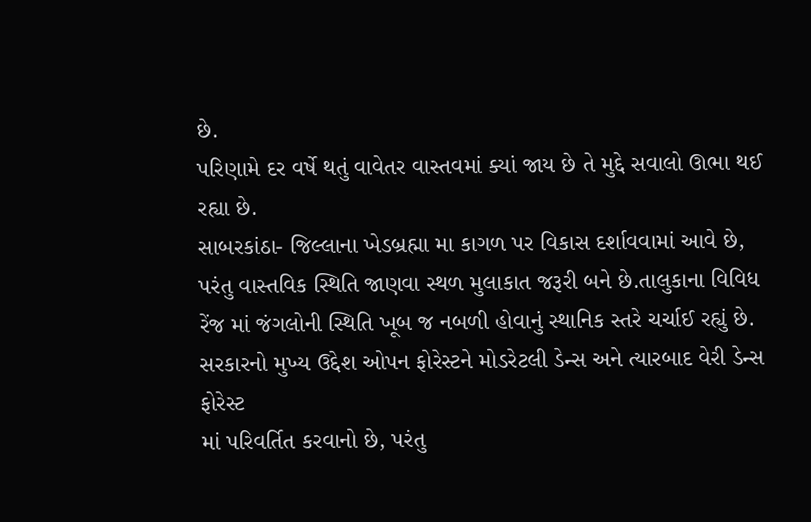છે.
પરિણામે દર વર્ષે થતું વાવેતર વાસ્તવમાં ક્યાં જાય છે તે મુદ્દે સવાલો ઊભા થઈ રહ્યા છે.
સાબરકાંઠા- જિલ્લાના ખેડબ્રહ્મા મા કાગળ પર વિકાસ દર્શાવવામાં આવે છે, પરંતુ વાસ્તવિક સ્થિતિ જાણવા સ્થળ મુલાકાત જરૂરી બને છે.તાલુકાના વિવિધ રેંજ માં જંગલોની સ્થિતિ ખૂબ જ નબળી હોવાનું સ્થાનિક સ્તરે ચર્ચાઈ રહ્યું છે.
સરકારનો મુખ્ય ઉદ્દેશ ઓપન ફોરેસ્ટને મોડરેટલી ડેન્સ અને ત્યારબાદ વેરી ડેન્સ ફોરેસ્ટ
માં પરિવર્તિત કરવાનો છે, પરંતુ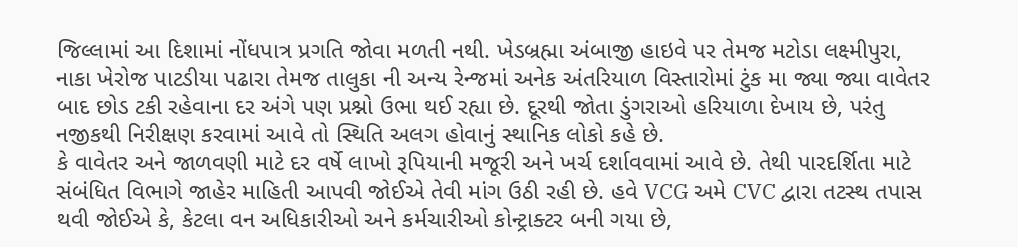જિલ્લામાં આ દિશામાં નોંધપાત્ર પ્રગતિ જોવા મળતી નથી. ખેડબ્રહ્મા અંબાજી હાઇવે પર તેમજ મટોડા લક્ષ્મીપુરા, નાકા ખેરોજ પાટડીયા પઢારા તેમજ તાલુકા ની અન્ય રેન્જમાં અનેક અંતરિયાળ વિસ્તારોમાં ટુંક મા જ્યા જ્યા વાવેતર બાદ છોડ ટકી રહેવાના દર અંગે પણ પ્રશ્નો ઉભા થઈ રહ્યા છે. દૂરથી જોતા ડુંગરાઓ હરિયાળા દેખાય છે, પરંતુ નજીકથી નિરીક્ષણ કરવામાં આવે તો સ્થિતિ અલગ હોવાનું સ્થાનિક લોકો કહે છે.
કે વાવેતર અને જાળવણી માટે દર વર્ષે લાખો રૂપિયાની મજૂરી અને ખર્ચ દર્શાવવામાં આવે છે. તેથી પારદર્શિતા માટે સંબંધિત વિભાગે જાહેર માહિતી આપવી જોઈએ તેવી માંગ ઉઠી રહી છે. હવે VCG અમે CVC દ્વારા તટસ્થ તપાસ થવી જોઈએ કે, કેટલા વન અધિકારીઓ અને કર્મચારીઓ કોન્ટ્રાક્ટર બની ગયા છે,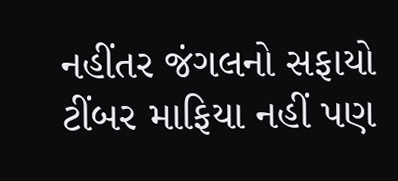નહીંતર જંગલનો સફાયો ટીંબર માફિયા નહીં પણ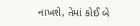નાખશે, તેમાં કોઈ બે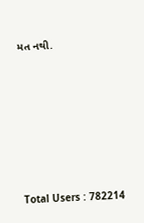મત નથી.








Total Users : 782214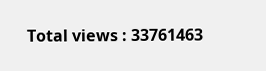Total views : 33761463